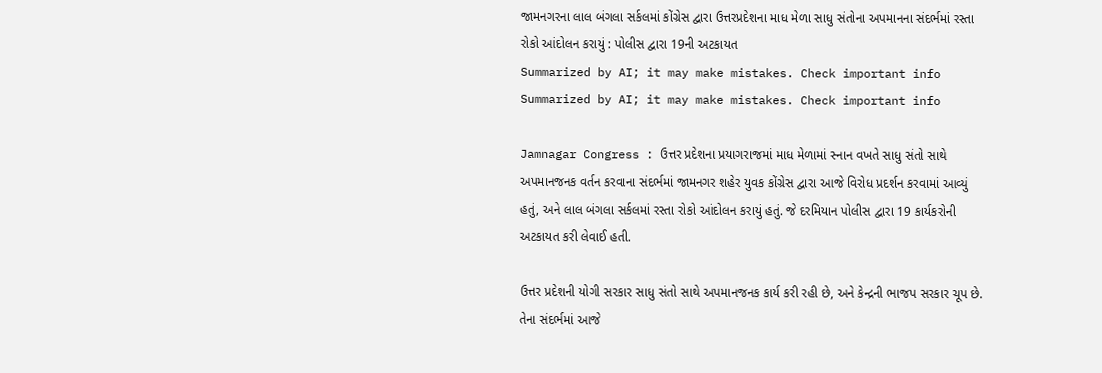જામનગરના લાલ બંગલા સર્કલમાં કોંગ્રેસ દ્વારા ઉત્તરપ્રદેશના માધ મેળા સાધુ સંતોના અપમાનના સંદર્ભમાં રસ્તા રોકો આંદોલન કરાયું : પોલીસ દ્વારા 19ની અટકાયત
Summarized by AI; it may make mistakes. Check important info
Summarized by AI; it may make mistakes. Check important info

Jamnagar Congress : ઉત્તર પ્રદેશના પ્રયાગરાજમાં માધ મેળામાં સ્નાન વખતે સાધુ સંતો સાથે અપમાનજનક વર્તન કરવાના સંદર્ભમાં જામનગર શહેર યુવક કોંગ્રેસ દ્વારા આજે વિરોધ પ્રદર્શન કરવામાં આવ્યું હતું, અને લાલ બંગલા સર્કલમાં રસ્તા રોકો આંદોલન કરાયું હતું. જે દરમિયાન પોલીસ દ્વારા 19 કાર્યકરોની અટકાયત કરી લેવાઈ હતી.

ઉત્તર પ્રદેશની યોગી સરકાર સાધુ સંતો સાથે અપમાનજનક કાર્ય કરી રહી છે, અને કેન્દ્રની ભાજપ સરકાર ચૂપ છે. તેના સંદર્ભમાં આજે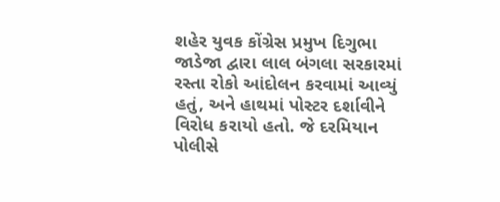શહેર યુવક કોંગ્રેસ પ્રમુખ દિગુભા જાડેજા દ્વારા લાલ બંગલા સરકારમાં રસ્તા રોકો આંદોલન કરવામાં આવ્યું હતું, અને હાથમાં પોસ્ટર દર્શાવીને વિરોધ કરાયો હતો. જે દરમિયાન પોલીસે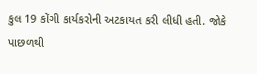કુલ 19 કોંગી કાર્યકરોની અટકાયત કરી લીધી હતી. જોકે પાછળથી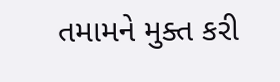તમામને મુક્ત કરી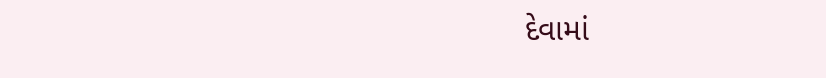દેવામાં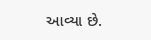આવ્યા છે.